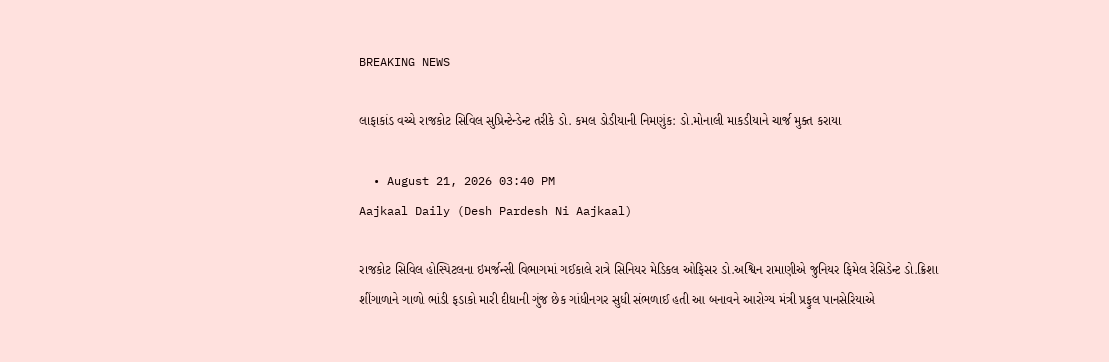BREAKING NEWS

લાફાકાંડ વચ્ચે રાજકોટ સિવિલ સુપ્રિન્ટેન્ડેન્ટ તરીકે ડો. કમલ ડોડીયાની નિમણુંક: ડો.મોનાલી માકડીયાને ચાર્જ મુક્ત કરાયા

  • August 21, 2026 03:40 PM
Aajkaal Daily (Desh Pardesh Ni Aajkaal)

રાજકોટ સિવિલ હોસ્પિટલના ઇમર્જન્સી વિભાગમાં ગઈકાલે રાત્રે સિનિયર મેડિકલ ઓફિસર ડો.અશ્વિન રામાણીએ જુનિયર ફિમેલ રેસિડેન્ટ ડો.ક્રિશા શીંગાળાને ગાળો ભાંડી ફડાકો મારી દીધાની ગુંજ છેક ગાંધીનગર સુધી સંભળાઈ હતી આ બનાવને આરોગ્ય મંત્રી પ્રફુલ પાનસેરિયાએ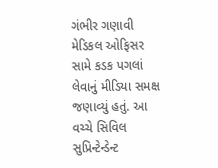ગંભીર ગણાવી મેડિકલ ઓફિસર સામે કડક પગલાં લેવાનું મીડિયા સમક્ષ જણાવ્યું હતું. આ વચ્ચે સિવિલ સુપ્રિન્ટેન્ડેન્ટ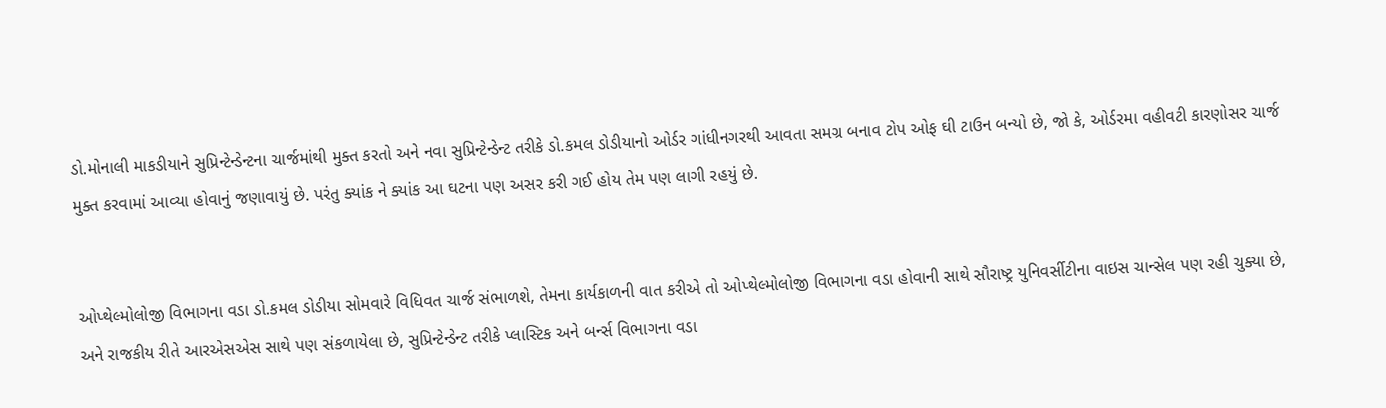ડો.મોનાલી માકડીયાને સુપ્રિન્ટેન્ડેન્ટના ચાર્જમાંથી મુક્ત કરતો અને નવા સુપ્રિન્ટેન્ડેન્ટ તરીકે ડો.કમલ ડોડીયાનો ઓર્ડર ગાંધીનગરથી આવતા સમગ્ર બનાવ ટોપ ઓફ ઘી ટાઉન બન્યો છે, જો કે, ઓર્ડરમા વહીવટી કારણોસર ચાર્જ મુક્ત કરવામાં આવ્યા હોવાનું જણાવાયું છે. પરંતુ ક્યાંક ને ક્યાંક આ ઘટના પણ અસર કરી ગઈ હોય તેમ પણ લાગી રહયું છે.


ઓપ્થેલ્મોલોજી વિભાગના વડા ડો.કમલ ડોડીયા સોમવારે વિધિવત ચાર્જ સંભાળશે, તેમના કાર્યકાળની વાત કરીએ તો ઓપ્થેલ્મોલોજી વિભાગના વડા હોવાની સાથે સૌરાષ્ટ્ર યુનિવર્સીટીના વાઇસ ચાન્સેલ પણ રહી ચુક્યા છે, અને રાજકીય રીતે આરએસએસ સાથે પણ સંકળાયેલા છે, સુપ્રિન્ટેન્ડેન્ટ તરીકે પ્લાસ્ટિક અને બર્ન્સ વિભાગના વડા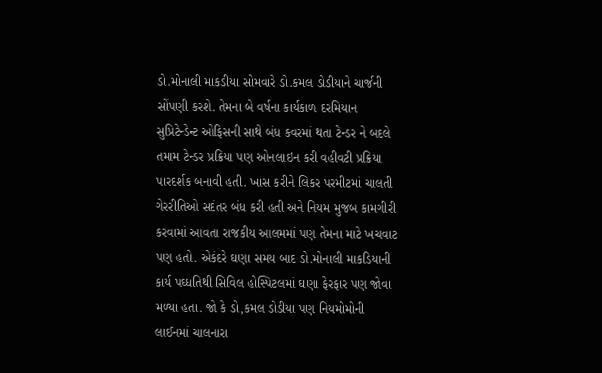ડો.મોનાલી માકડીયા સોમવારે ડો.કમલ ડોડીયાને ચાર્જની સોંપણી કરશે. તેમના બે વર્ષના કાર્યકાળ દરમિયાન સુપ્રિટેન્ડેન્ટ ઓફિસની સાથે બંધ કવરમાં થતા ટેન્ડર ને બદલે તમામ ટેન્ડર પ્રક્રિયા પણ ઓનલાઇન કરી વહીવટી પ્રક્રિયા પારદર્શક બનાવી હતી. ખાસ કરીને લિકર પરમીટમાં ચાલતી ગેરરીતિઓ સદંતર બંધ કરી હતી અને નિયમ મુજબ કામગીરી કરવામાં આવતા રાજકીય આલમમાં પણ તેમના માટે ખચવાટ પણ હતો. એકંદરે ઘણા સમય બાદ ડો.મોનાલી માકડિયાની કાર્ય પઘ્ધતિથી સિવિલ હોસ્પિટલમાં ઘણા ફેરફાર પણ જોવા મળ્યા હતા. જો કે ડો,કમલ ડોડીયા પણ નિયમોમોની લાઈનમાં ચાલનારા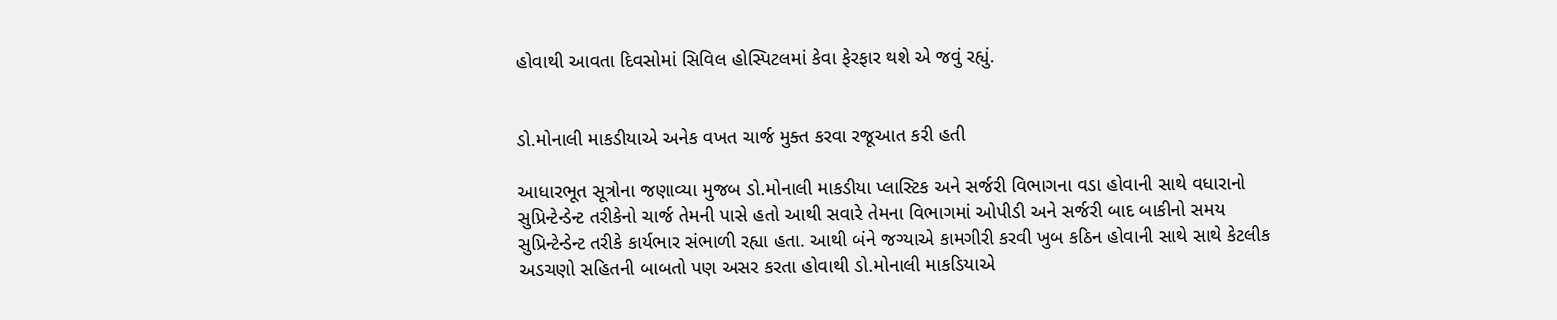હોવાથી આવતા દિવસોમાં સિવિલ હોસ્પિટલમાં કેવા ફેરફાર થશે એ જવું રહ્યું.


ડો.મોનાલી માકડીયાએ અનેક વખત ચાર્જ મુક્ત કરવા રજૂઆત કરી હતી

આધારભૂત સૂત્રોના જણાવ્યા મુજબ ડો.મોનાલી માકડીયા પ્લાસ્ટિક અને સર્જરી વિભાગના વડા હોવાની સાથે વધારાનો સુપ્રિન્ટેન્ડેન્ટ તરીકેનો ચાર્જ તેમની પાસે હતો આથી સવારે તેમના વિભાગમાં ઓપીડી અને સર્જરી બાદ બાકીનો સમય સુપ્રિન્ટેન્ડેન્ટ તરીકે કાર્યભાર સંભાળી રહ્યા હતા. આથી બંને જગ્યાએ કામગીરી કરવી ખુબ કઠિન હોવાની સાથે સાથે કેટલીક અડચણો સહિતની બાબતો પણ અસર કરતા હોવાથી ડો.મોનાલી માકડિયાએ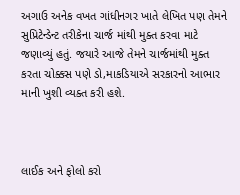અગાઉ અનેક વખત ગાંધીનગર ખાતે લેખિત પણ તેમને સુપ્રિટેન્ડેન્ટ તરીકેના ચાર્જ માંથી મુક્ત કરવા માટે જણાવ્યું હતું. જયારે આજે તેમને ચાર્જમાંથી મુક્ત કરતા ચોક્કસ પણે ડો,માકડિયાએ સરકારનો આભાર માની ખુશી વ્યક્ત કરી હશે.



લાઈક અને ફોલો કરો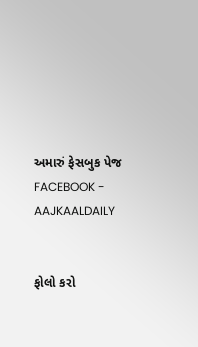અમારું ફેસબુક પેજ FACEBOOK - AAJKAALDAILY


ફોલો કરો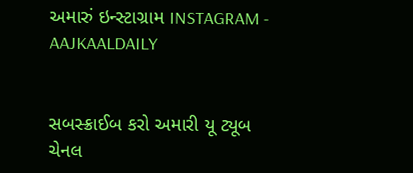અમારું ઇન્સ્ટાગ્રામ INSTAGRAM - AAJKAALDAILY


સબસ્ક્રાઈબ કરો અમારી યૂ ટ્યૂબ ચેનલ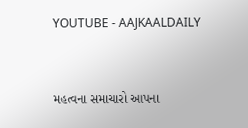YOUTUBE - AAJKAALDAILY


મહત્વના સમાચારો આપના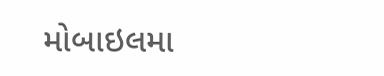મોબાઇલમા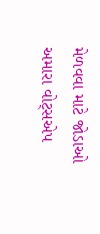મેળવવા માટે જોડાઓ અમારા વોટ્સએપ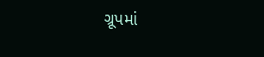ગ્રૂપમાં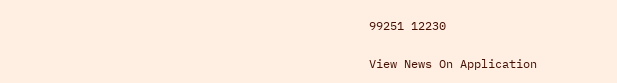99251 12230

View News On Application